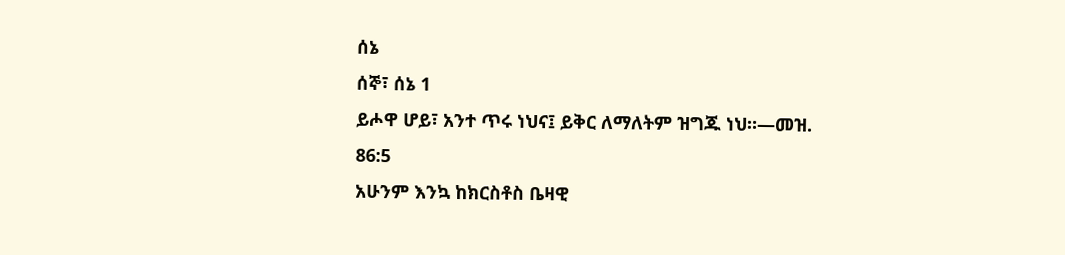ሰኔ
ሰኞ፣ ሰኔ 1
ይሖዋ ሆይ፣ አንተ ጥሩ ነህና፤ ይቅር ለማለትም ዝግጁ ነህ።—መዝ. 86:5
አሁንም እንኳ ከክርስቶስ ቤዛዊ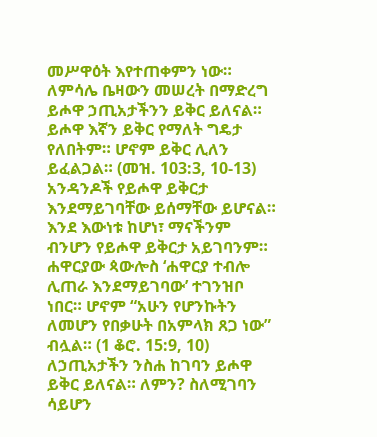መሥዋዕት እየተጠቀምን ነው። ለምሳሌ ቤዛውን መሠረት በማድረግ ይሖዋ ኃጢአታችንን ይቅር ይለናል። ይሖዋ እኛን ይቅር የማለት ግዴታ የለበትም። ሆኖም ይቅር ሊለን ይፈልጋል። (መዝ. 103:3, 10-13) አንዳንዶች የይሖዋ ይቅርታ እንደማይገባቸው ይሰማቸው ይሆናል። እንደ እውነቱ ከሆነ፣ ማናችንም ብንሆን የይሖዋ ይቅርታ አይገባንም። ሐዋርያው ጳውሎስ ‘ሐዋርያ ተብሎ ሊጠራ እንደማይገባው’ ተገንዝቦ ነበር። ሆኖም “አሁን የሆንኩትን ለመሆን የበቃሁት በአምላክ ጸጋ ነው” ብሏል። (1 ቆሮ. 15:9, 10) ለኃጢአታችን ንስሐ ከገባን ይሖዋ ይቅር ይለናል። ለምን? ስለሚገባን ሳይሆን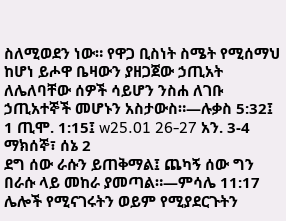ስለሚወደን ነው። የዋጋ ቢስነት ስሜት የሚሰማህ ከሆነ ይሖዋ ቤዛውን ያዘጋጀው ኃጢአት ለሌለባቸው ሰዎች ሳይሆን ንስሐ ለገቡ ኃጢአተኞች መሆኑን አስታውስ።—ሉቃስ 5:32፤ 1 ጢሞ. 1:15፤ w25.01 26-27 አን. 3-4
ማክሰኞ፣ ሰኔ 2
ደግ ሰው ራሱን ይጠቅማል፤ ጨካኝ ሰው ግን በራሱ ላይ መከራ ያመጣል።—ምሳሌ 11:17
ሌሎች የሚናገሩትን ወይም የሚያደርጉትን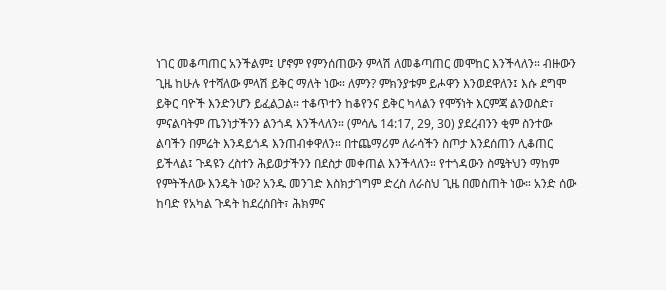ነገር መቆጣጠር አንችልም፤ ሆኖም የምንሰጠውን ምላሽ ለመቆጣጠር መሞከር እንችላለን። ብዙውን ጊዜ ከሁሉ የተሻለው ምላሽ ይቅር ማለት ነው። ለምን? ምክንያቱም ይሖዋን እንወደዋለን፤ እሱ ደግሞ ይቅር ባዮች እንድንሆን ይፈልጋል። ተቆጥተን ከቆየንና ይቅር ካላልን የሞኝነት እርምጃ ልንወስድ፣ ምናልባትም ጤንነታችንን ልንጎዳ እንችላለን። (ምሳሌ 14:17, 29, 30) ያደረብንን ቂም ስንተው ልባችን በምሬት እንዳይጎዳ እንጠብቀዋለን። በተጨማሪም ለራሳችን ስጦታ እንደሰጠን ሊቆጠር ይችላል፤ ጉዳዩን ረስተን ሕይወታችንን በደስታ መቀጠል እንችላለን። የተጎዳውን ስሜትህን ማከም የምትችለው እንዴት ነው? አንዱ መንገድ እስክታገግም ድረስ ለራስህ ጊዜ በመስጠት ነው። አንድ ሰው ከባድ የአካል ጉዳት ከደረሰበት፣ ሕክምና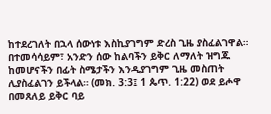ከተደረገለት በኋላ ሰውነቱ እስኪያገግም ድረስ ጊዜ ያስፈልገዋል። በተመሳሳይም፣ አንድን ሰው ከልባችን ይቅር ለማለት ዝግጁ ከመሆናችን በፊት ስሜታችን እንዲያገግም ጊዜ መስጠት ሊያስፈልገን ይችላል። (መክ. 3:3፤ 1 ጴጥ. 1:22) ወደ ይሖዋ በመጸለይ ይቅር ባይ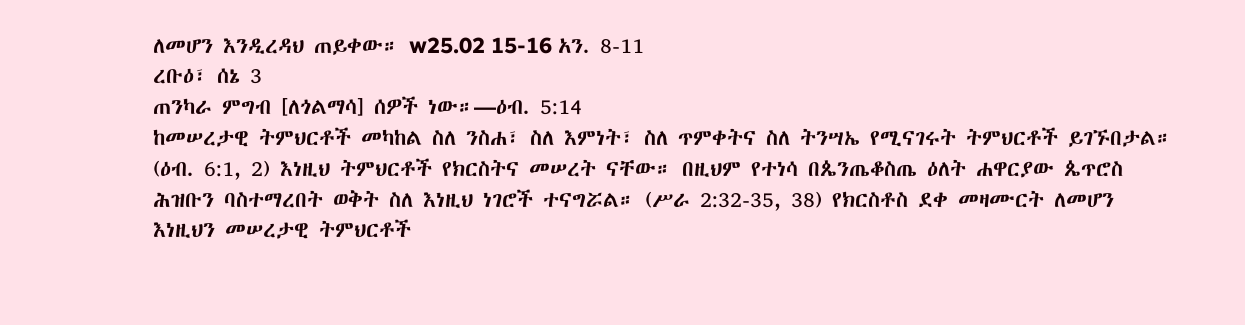ለመሆን እንዲረዳህ ጠይቀው። w25.02 15-16 አን. 8-11
ረቡዕ፣ ሰኔ 3
ጠንካራ ምግብ [ለጎልማሳ] ሰዎች ነው።—ዕብ. 5:14
ከመሠረታዊ ትምህርቶች መካከል ስለ ንስሐ፣ ስለ እምነት፣ ስለ ጥምቀትና ስለ ትንሣኤ የሚናገሩት ትምህርቶች ይገኙበታል። (ዕብ. 6:1, 2) እነዚህ ትምህርቶች የክርስትና መሠረት ናቸው። በዚህም የተነሳ በጴንጤቆስጤ ዕለት ሐዋርያው ጴጥሮስ ሕዝቡን ባስተማረበት ወቅት ስለ እነዚህ ነገሮች ተናግሯል። (ሥራ 2:32-35, 38) የክርስቶስ ደቀ መዛሙርት ለመሆን እነዚህን መሠረታዊ ትምህርቶች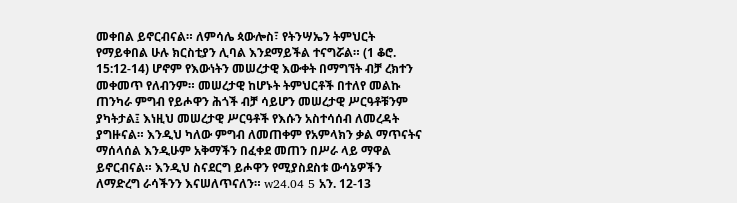መቀበል ይኖርብናል። ለምሳሌ ጳውሎስ፣ የትንሣኤን ትምህርት የማይቀበል ሁሉ ክርስቲያን ሊባል እንደማይችል ተናግሯል። (1 ቆሮ. 15:12-14) ሆኖም የእውነትን መሠረታዊ እውቀት በማግኘት ብቻ ረክተን መቀመጥ የለብንም። መሠረታዊ ከሆኑት ትምህርቶች በተለየ መልኩ ጠንካራ ምግብ የይሖዋን ሕጎች ብቻ ሳይሆን መሠረታዊ ሥርዓቶቹንም ያካትታል፤ እነዚህ መሠረታዊ ሥርዓቶች የእሱን አስተሳሰብ ለመረዳት ያግዙናል። እንዲህ ካለው ምግብ ለመጠቀም የአምላክን ቃል ማጥናትና ማሰላሰል እንዲሁም አቅማችን በፈቀደ መጠን በሥራ ላይ ማዋል ይኖርብናል። እንዲህ ስናደርግ ይሖዋን የሚያስደስቱ ውሳኔዎችን ለማድረግ ራሳችንን እናሠለጥናለን። w24.04 5 አን. 12-13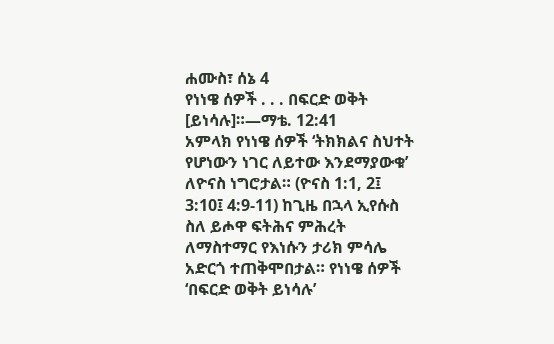ሐሙስ፣ ሰኔ 4
የነነዌ ሰዎች . . . በፍርድ ወቅት [ይነሳሉ]።—ማቴ. 12:41
አምላክ የነነዌ ሰዎች ‘ትክክልና ስህተት የሆነውን ነገር ለይተው እንደማያውቁ’ ለዮናስ ነግሮታል። (ዮናስ 1:1, 2፤ 3:10፤ 4:9-11) ከጊዜ በኋላ ኢየሱስ ስለ ይሖዋ ፍትሕና ምሕረት ለማስተማር የእነሱን ታሪክ ምሳሌ አድርጎ ተጠቅሞበታል። የነነዌ ሰዎች ‘በፍርድ ወቅት ይነሳሉ’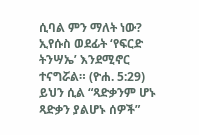ሲባል ምን ማለት ነው? ኢየሱስ ወደፊት ‘የፍርድ ትንሣኤ’ እንደሚኖር ተናግሯል። (ዮሐ. 5:29) ይህን ሲል “ጻድቃንም ሆኑ ጻድቃን ያልሆኑ ሰዎች”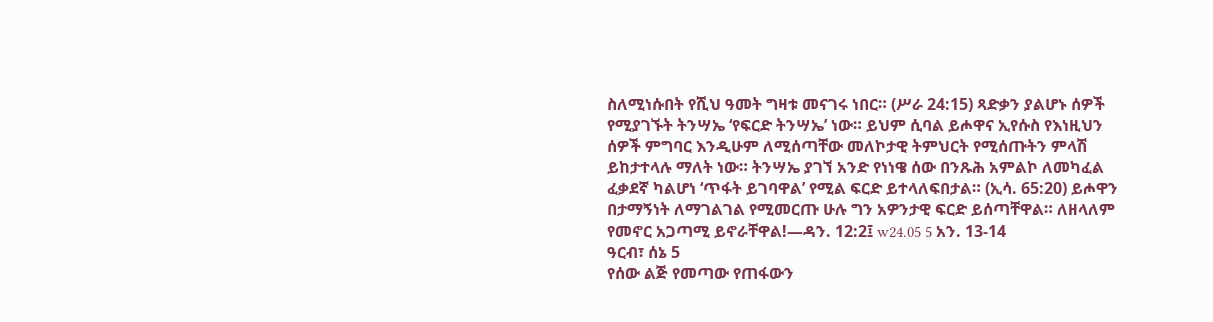ስለሚነሱበት የሺህ ዓመት ግዛቱ መናገሩ ነበር። (ሥራ 24:15) ጻድቃን ያልሆኑ ሰዎች የሚያገኙት ትንሣኤ ‘የፍርድ ትንሣኤ’ ነው። ይህም ሲባል ይሖዋና ኢየሱስ የእነዚህን ሰዎች ምግባር እንዲሁም ለሚሰጣቸው መለኮታዊ ትምህርት የሚሰጡትን ምላሽ ይከታተላሉ ማለት ነው። ትንሣኤ ያገኘ አንድ የነነዌ ሰው በንጹሕ አምልኮ ለመካፈል ፈቃደኛ ካልሆነ ‘ጥፋት ይገባዋል’ የሚል ፍርድ ይተላለፍበታል። (ኢሳ. 65:20) ይሖዋን በታማኝነት ለማገልገል የሚመርጡ ሁሉ ግን አዎንታዊ ፍርድ ይሰጣቸዋል። ለዘላለም የመኖር አጋጣሚ ይኖራቸዋል!—ዳን. 12:2፤ w24.05 5 አን. 13-14
ዓርብ፣ ሰኔ 5
የሰው ልጅ የመጣው የጠፋውን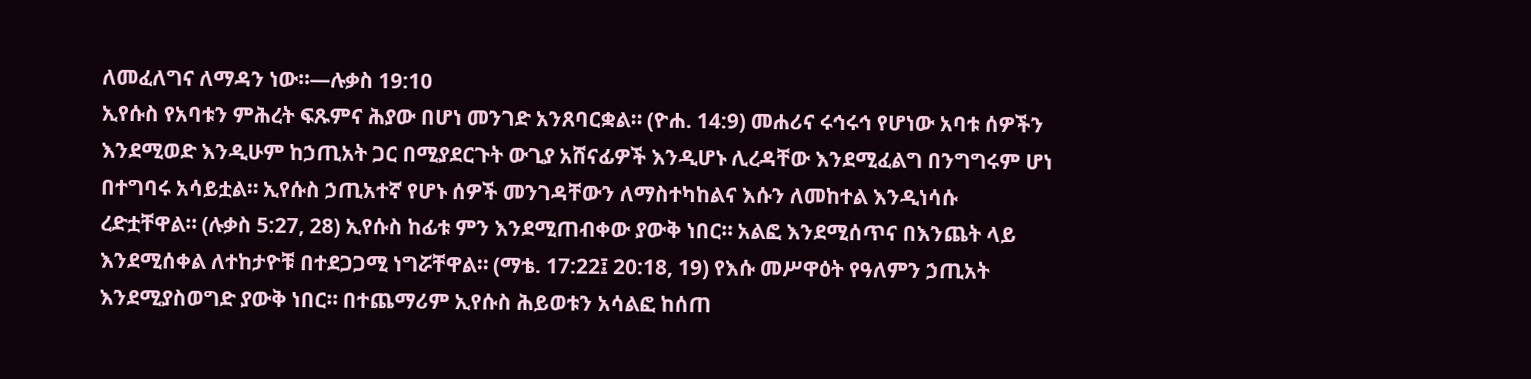ለመፈለግና ለማዳን ነው።—ሉቃስ 19:10
ኢየሱስ የአባቱን ምሕረት ፍጹምና ሕያው በሆነ መንገድ አንጸባርቋል። (ዮሐ. 14:9) መሐሪና ሩኅሩኅ የሆነው አባቱ ሰዎችን እንደሚወድ እንዲሁም ከኃጢአት ጋር በሚያደርጉት ውጊያ አሸናፊዎች እንዲሆኑ ሊረዳቸው እንደሚፈልግ በንግግሩም ሆነ በተግባሩ አሳይቷል። ኢየሱስ ኃጢአተኛ የሆኑ ሰዎች መንገዳቸውን ለማስተካከልና እሱን ለመከተል እንዲነሳሱ ረድቷቸዋል። (ሉቃስ 5:27, 28) ኢየሱስ ከፊቱ ምን እንደሚጠብቀው ያውቅ ነበር። አልፎ እንደሚሰጥና በእንጨት ላይ እንደሚሰቀል ለተከታዮቹ በተደጋጋሚ ነግሯቸዋል። (ማቴ. 17:22፤ 20:18, 19) የእሱ መሥዋዕት የዓለምን ኃጢአት እንደሚያስወግድ ያውቅ ነበር። በተጨማሪም ኢየሱስ ሕይወቱን አሳልፎ ከሰጠ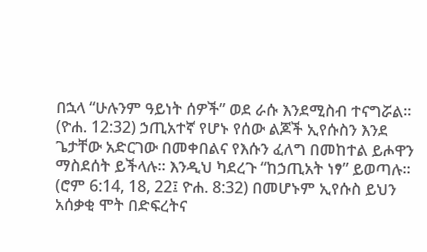በኋላ “ሁሉንም ዓይነት ሰዎች” ወደ ራሱ እንደሚስብ ተናግሯል። (ዮሐ. 12:32) ኃጢአተኛ የሆኑ የሰው ልጆች ኢየሱስን እንደ ጌታቸው አድርገው በመቀበልና የእሱን ፈለግ በመከተል ይሖዋን ማስደሰት ይችላሉ። እንዲህ ካደረጉ “ከኃጢአት ነፃ” ይወጣሉ። (ሮም 6:14, 18, 22፤ ዮሐ. 8:32) በመሆኑም ኢየሱስ ይህን አሰቃቂ ሞት በድፍረትና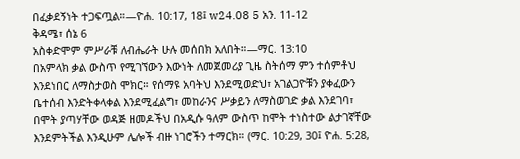በፈቃደኝነት ተጋፍጧል።—ዮሐ. 10:17, 18፤ w24.08 5 አን. 11-12
ቅዳሜ፣ ሰኔ 6
አስቀድሞም ምሥራቹ ለብሔራት ሁሉ መሰበክ አለበት።—ማር. 13:10
በአምላክ ቃል ውስጥ የሚገኘውን እውነት ለመጀመሪያ ጊዜ ስትሰማ ምን ተሰምቶህ እንደነበር ለማስታወስ ሞክር። የሰማዩ አባትህ እንደሚወድህ፣ አገልጋዮቹን ያቀፈውን ቤተሰብ እንድትቀላቀል እንደሚፈልግ፣ መከራንና ሥቃይን ለማስወገድ ቃል እንደገባ፣ በሞት ያጣሃቸው ወዳጅ ዘመዶችህ በአዲሱ ዓለም ውስጥ ከሞት ተነስተው ልታገኛቸው እንደምትችል እንዲሁም ሌሎች ብዙ ነገሮችን ተማርክ። (ማር. 10:29, 30፤ ዮሐ. 5:28,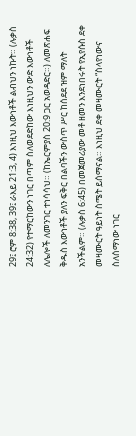29፤ ሮም 8:38, 39፤ ራእይ 21:3, 4) እነዚህ እውነቶች ልብህን ነኩት። (ሉቃስ 24:32) የተማርከውን ነገር በጣም ስለወደድከው እነዚህን ውድ እውነቶች ለሌሎች ለመንገር ተነሳሳህ። (ከኤርምያስ 20:9 ጋር አወዳድር።) ለመጽሐፍ ቅዱስ እውነቶች ያለን ፍቅር በልባችን ውስጥ ሥር ከሰደደ ዝም ማለት አንችልም። (ሉቃስ 6:45) በመጀመሪያው መቶ ዘመን እንደነበሩት የኢየሱስ ደቀ መዛሙርት ዓይነት ስሜት ይሰማናል። እነዚህ ደቀ መዛሙርት “ስላየነውና ስለሰማነው ነገር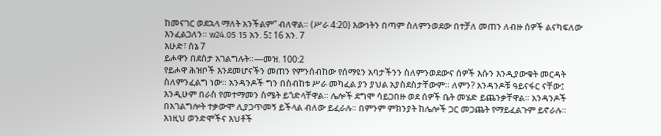ከመናገር ወደኋላ ማለት አንችልም” ብለዋል። (ሥራ 4:20) እውነትን በጣም ስለምንወደው በተቻለ መጠን ለብዙ ሰዎች ልናካፍለው እንፈልጋለን። w24.05 15 አን. 5፤ 16 አን. 7
እሁድ፣ ሰኔ 7
ይሖዋን በደስታ አገልግሉት።—መዝ. 100:2
የይሖዋ ሕዝቦች እንደመሆናችን መጠን የምንሰብከው የሰማዩን አባታችንን ስለምንወደውና ሰዎች እሱን እንዲያውቁት መርዳት ስለምንፈልግ ነው። አንዳንዶች ግን በስብከቱ ሥራ መካፈል ያን ያህል አያስደስታቸውም። ለምን? አንዳንዶቹ ዓይናፋር ናቸው፤ እንዲሁም በራስ የመተማመን ስሜት ይጎድላቸዋል። ሌሎች ደግሞ ሳይጋበዙ ወደ ሰዎች ቤት መሄድ ይጨንቃቸዋል። አንዳንዶች በአገልግሎት ተቃውሞ ሊያጋጥመኝ ይችላል ብለው ይፈራሉ። በምንም ምክንያት ከሌሎች ጋር መጋጨት የማይፈልጉም ይኖራሉ። እነዚህ ወንድሞችና እህቶች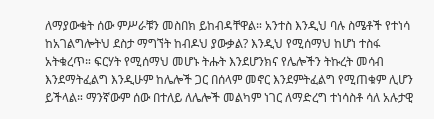ለማያውቁት ሰው ምሥራቹን መስበክ ይከብዳቸዋል። አንተስ እንዲህ ባሉ ስሜቶች የተነሳ ከአገልግሎትህ ደስታ ማግኘት ከብዶህ ያውቃል? እንዲህ የሚሰማህ ከሆነ ተስፋ አትቁረጥ። ፍርሃት የሚሰማህ መሆኑ ትሑት እንደሆንክና የሌሎችን ትኩረት መሳብ እንደማትፈልግ እንዲሁም ከሌሎች ጋር በሰላም መኖር እንደምትፈልግ የሚጠቁም ሊሆን ይችላል። ማንኛውም ሰው በተለይ ለሌሎች መልካም ነገር ለማድረግ ተነሳስቶ ሳለ አሉታዊ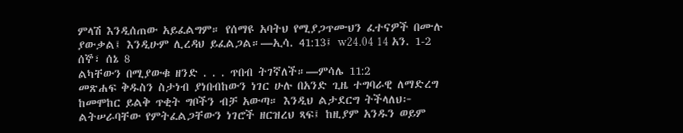ምላሽ እንዲሰጠው አይፈልግም። የሰማዩ አባትህ የሚያጋጥሙህን ፈተናዎች በሙሉ ያውቃል፤ እንዲሁም ሊረዳህ ይፈልጋል።—ኢሳ. 41:13፤ w24.04 14 አን. 1-2
ሰኞ፣ ሰኔ 8
ልካቸውን በሚያውቁ ዘንድ . . . ጥበብ ትገኛለች።—ምሳሌ 11:2
መጽሐፍ ቅዱስን ስታነብ ያነበብከውን ነገር ሁሉ በአንድ ጊዜ ተግባራዊ ለማድረግ ከመሞከር ይልቅ ጥቂት ግቦችን ብቻ አውጣ። እንዲህ ልታደርግ ትችላለህ፦ ልትሠራባቸው የምትፈልጋቸውን ነገሮች ዘርዝረህ ጻፍ፤ ከዚያም አንዱን ወይም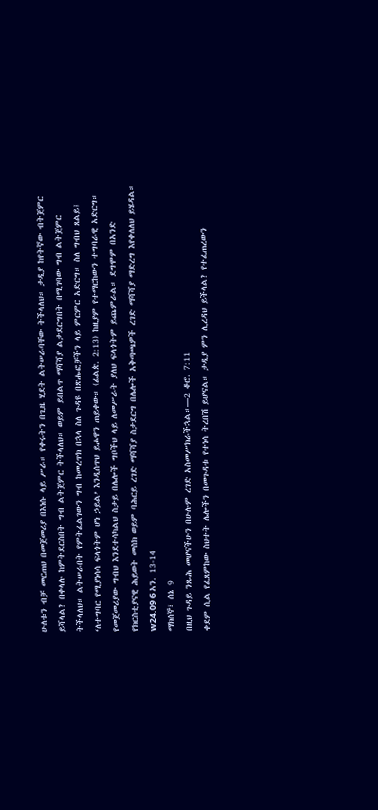ሁለቱን ብቻ መርጠህ በመጀመሪያ በእነሱ ላይ ሥራ። የቀሩትን በጊዜ ሂደት ልትሠራባቸው ትችላለህ። ታዲያ ከየትኛው ብትጀምር ይሻላል? በቀላሉ ከምትደርስበት ግብ ልትጀምር ትችላለህ። ወይም ይበልጥ ማሻሻያ ልታደርግበት በሚገባው ግብ ልትጀምር ትችላለህ። ልትሠራበት የምትፈልገውን ግብ ከመረጥክ በኋላ ስለ ጉዳዩ በጽሑፎቻችን ላይ ምርምር አድርግ። ስለ ግብህ ጸልይ፤ ‘ለተግባር የሚያነሳሳ ፍላጎትም ሆነ ኃይል’ እንዲሰጥህ ይሖዋን ጠይቀው። (ፊልጵ. 2:13) ከዚያም የተማርከውን ተግባራዊ አድርግ። የመጀመሪያው ግብህ እንደተሳካልህ ስታይ በሌሎች ግቦችህ ላይ ለመሥራት ያለህ ፍላጎትም ይጨምራል። ደግሞም በአንድ የክርስቲያናዊ ሕይወት መስክ ወይም ባሕርይ ረገድ ማሻሻያ ስታደርግ በሌሎች አቅጣጫዎች ረገድ ማሻሻያ ማድረግ እየቀለለህ ይሄዳል። w24.09 6 አን. 13-14
ማክሰኞ፣ ሰኔ 9
በዚህ ጉዳይ ንጹሕ መሆናችሁን በሁሉም ረገድ አስመሥክራችኋል።—2 ቆሮ. 7:11
ቀደም ሲል የፈጸምከው ስህተት ሌሎችን በመጉዳቱ የተነሳ ትረበሽ ይሆናል። ታዲያ ምን ሊረዳህ ይችላል? የተፈጠረውን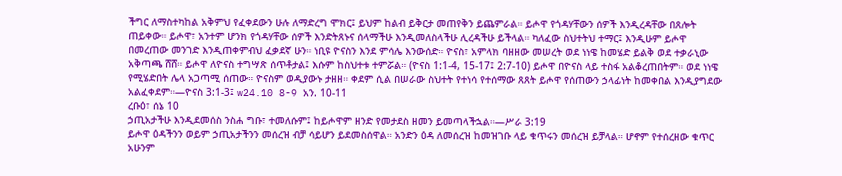ችግር ለማስተካከል አቅምህ የፈቀደውን ሁሉ ለማድረግ ሞክር፤ ይህም ከልብ ይቅርታ መጠየቅን ይጨምራል። ይሖዋ የጎዳሃቸውን ሰዎች እንዲረዳቸው በጸሎት ጠይቀው። ይሖዋ፣ አንተም ሆንክ የጎዳሃቸው ሰዎች እንድትጸኑና ሰላማችሁ እንዲመለስላችሁ ሊረዳችሁ ይችላል። ካለፈው ስህተትህ ተማር፤ እንዲሁም ይሖዋ በመረጠው መንገድ እንዲጠቀምብህ ፈቃደኛ ሁን። ነቢዩ ዮናስን እንደ ምሳሌ እንውሰድ። ዮናስ፣ አምላክ ባዘዘው መሠረት ወደ ነነዌ ከመሄድ ይልቅ ወደ ተቃራኒው አቅጣጫ ሸሸ። ይሖዋ ለዮናስ ተግሣጽ ሰጥቶታል፤ እሱም ከስህተቱ ተምሯል። (ዮናስ 1:1-4, 15-17፤ 2:7-10) ይሖዋ በዮናስ ላይ ተስፋ አልቆረጠበትም። ወደ ነነዌ የሚሄድበት ሌላ አጋጣሚ ሰጠው። ዮናስም ወዲያውኑ ታዘዘ። ቀደም ሲል በሠራው ስህተት የተነሳ የተሰማው ጸጸት ይሖዋ የሰጠውን ኃላፊነት ከመቀበል እንዲያግደው አልፈቀደም።—ዮናስ 3:1-3፤ w24.10 8-9 አን. 10-11
ረቡዕ፣ ሰኔ 10
ኃጢአታችሁ እንዲደመሰስ ንስሐ ግቡ፣ ተመለሱም፤ ከይሖዋም ዘንድ የመታደስ ዘመን ይመጣላችኋል።—ሥራ 3:19
ይሖዋ ዕዳችንን ወይም ኃጢአታችንን መሰረዝ ብቻ ሳይሆን ይደመስሰዋል። አንድን ዕዳ ለመሰረዝ ከመዝገቡ ላይ ቁጥሩን መሰረዝ ይቻላል። ሆኖም የተሰረዘው ቁጥር አሁንም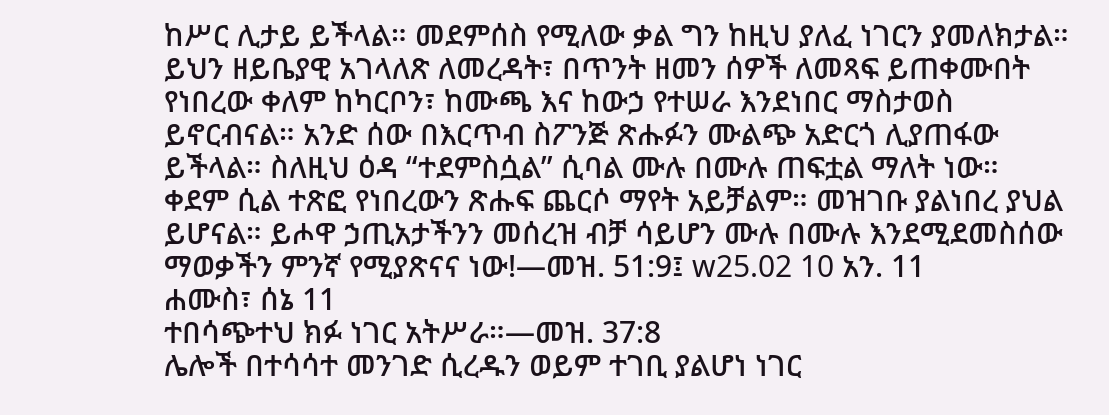ከሥር ሊታይ ይችላል። መደምሰስ የሚለው ቃል ግን ከዚህ ያለፈ ነገርን ያመለክታል። ይህን ዘይቤያዊ አገላለጽ ለመረዳት፣ በጥንት ዘመን ሰዎች ለመጻፍ ይጠቀሙበት የነበረው ቀለም ከካርቦን፣ ከሙጫ እና ከውኃ የተሠራ እንደነበር ማስታወስ ይኖርብናል። አንድ ሰው በእርጥብ ስፖንጅ ጽሑፉን ሙልጭ አድርጎ ሊያጠፋው ይችላል። ስለዚህ ዕዳ “ተደምስሷል” ሲባል ሙሉ በሙሉ ጠፍቷል ማለት ነው። ቀደም ሲል ተጽፎ የነበረውን ጽሑፍ ጨርሶ ማየት አይቻልም። መዝገቡ ያልነበረ ያህል ይሆናል። ይሖዋ ኃጢአታችንን መሰረዝ ብቻ ሳይሆን ሙሉ በሙሉ እንደሚደመስሰው ማወቃችን ምንኛ የሚያጽናና ነው!—መዝ. 51:9፤ w25.02 10 አን. 11
ሐሙስ፣ ሰኔ 11
ተበሳጭተህ ክፉ ነገር አትሥራ።—መዝ. 37:8
ሌሎች በተሳሳተ መንገድ ሲረዱን ወይም ተገቢ ያልሆነ ነገር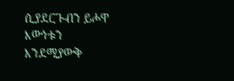ሲያደርጉብን ይሖዋ እውነቱን እንደሚያውቅ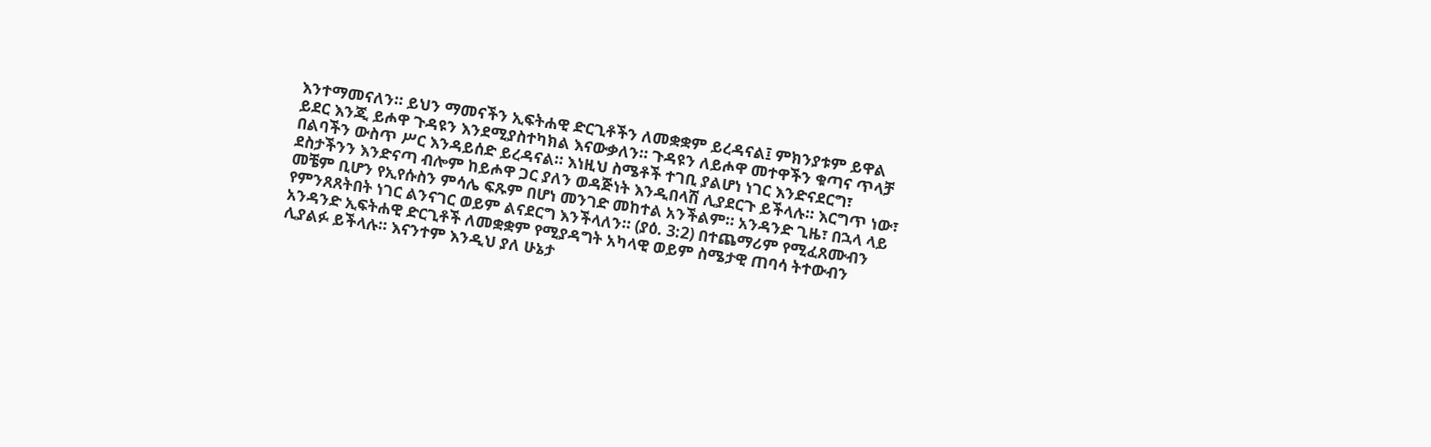እንተማመናለን። ይህን ማመናችን ኢፍትሐዊ ድርጊቶችን ለመቋቋም ይረዳናል፤ ምክንያቱም ይዋል ይደር እንጂ ይሖዋ ጉዳዩን እንደሚያስተካክል እናውቃለን። ጉዳዩን ለይሖዋ መተዋችን ቁጣና ጥላቻ በልባችን ውስጥ ሥር እንዳይሰድ ይረዳናል። እነዚህ ስሜቶች ተገቢ ያልሆነ ነገር እንድናደርግ፣ ደስታችንን እንድናጣ ብሎም ከይሖዋ ጋር ያለን ወዳጅነት እንዲበላሽ ሊያደርጉ ይችላሉ። እርግጥ ነው፣ መቼም ቢሆን የኢየሱስን ምሳሌ ፍጹም በሆነ መንገድ መከተል አንችልም። አንዳንድ ጊዜ፣ በኋላ ላይ የምንጸጸትበት ነገር ልንናገር ወይም ልናደርግ እንችላለን። (ያዕ. 3:2) በተጨማሪም የሚፈጸሙብን አንዳንድ ኢፍትሐዊ ድርጊቶች ለመቋቋም የሚያዳግት አካላዊ ወይም ስሜታዊ ጠባሳ ትተውብን ሊያልፉ ይችላሉ። እናንተም እንዲህ ያለ ሁኔታ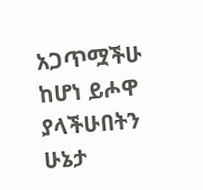አጋጥሟችሁ ከሆነ ይሖዋ ያላችሁበትን ሁኔታ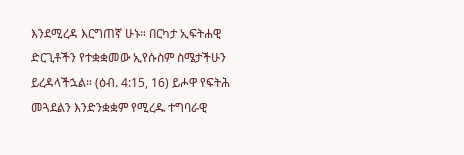እንደሚረዳ እርግጠኛ ሁኑ። በርካታ ኢፍትሐዊ ድርጊቶችን የተቋቋመው ኢየሱስም ስሜታችሁን ይረዳላችኋል። (ዕብ. 4:15, 16) ይሖዋ የፍትሕ መጓደልን እንድንቋቋም የሚረዱ ተግባራዊ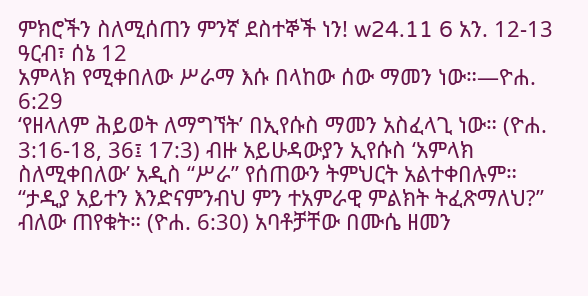ምክሮችን ስለሚሰጠን ምንኛ ደስተኞች ነን! w24.11 6 አን. 12-13
ዓርብ፣ ሰኔ 12
አምላክ የሚቀበለው ሥራማ እሱ በላከው ሰው ማመን ነው።—ዮሐ. 6:29
‘የዘላለም ሕይወት ለማግኘት’ በኢየሱስ ማመን አስፈላጊ ነው። (ዮሐ. 3:16-18, 36፤ 17:3) ብዙ አይሁዳውያን ኢየሱስ ‘አምላክ ስለሚቀበለው’ አዲስ “ሥራ” የሰጠውን ትምህርት አልተቀበሉም። “ታዲያ አይተን እንድናምንብህ ምን ተአምራዊ ምልክት ትፈጽማለህ?” ብለው ጠየቁት። (ዮሐ. 6:30) አባቶቻቸው በሙሴ ዘመን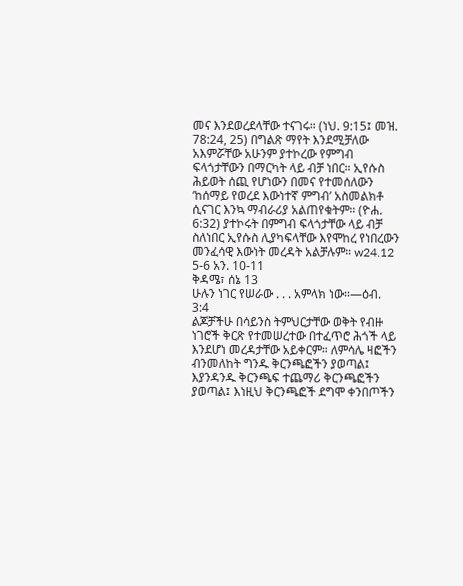መና እንደወረደላቸው ተናገሩ። (ነህ. 9:15፤ መዝ. 78:24, 25) በግልጽ ማየት እንደሚቻለው አእምሯቸው አሁንም ያተኮረው የምግብ ፍላጎታቸውን በማርካት ላይ ብቻ ነበር። ኢየሱስ ሕይወት ሰጪ የሆነውን በመና የተመሰለውን ‘ከሰማይ የወረደ እውነተኛ ምግብ’ አስመልክቶ ሲናገር እንኳ ማብራሪያ አልጠየቁትም። (ዮሐ. 6:32) ያተኮሩት በምግብ ፍላጎታቸው ላይ ብቻ ስለነበር ኢየሱስ ሊያካፍላቸው እየሞከረ የነበረውን መንፈሳዊ እውነት መረዳት አልቻሉም። w24.12 5-6 አን. 10-11
ቅዳሜ፣ ሰኔ 13
ሁሉን ነገር የሠራው . . . አምላክ ነው።—ዕብ. 3:4
ልጆቻችሁ በሳይንስ ትምህርታቸው ወቅት የብዙ ነገሮች ቅርጽ የተመሠረተው በተፈጥሮ ሕጎች ላይ እንደሆነ መረዳታቸው አይቀርም። ለምሳሌ ዛፎችን ብንመለከት ግንዱ ቅርንጫፎችን ያወጣል፤ እያንዳንዱ ቅርንጫፍ ተጨማሪ ቅርንጫፎችን ያወጣል፤ እነዚህ ቅርንጫፎች ደግሞ ቀንበጦችን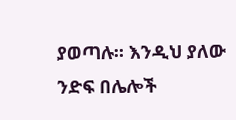ያወጣሉ። እንዲህ ያለው ንድፍ በሌሎች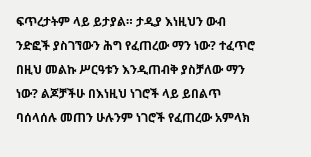ፍጥረታትም ላይ ይታያል። ታዲያ እነዚህን ውብ ንድፎች ያስገኘውን ሕግ የፈጠረው ማን ነው? ተፈጥሮ በዚህ መልኩ ሥርዓቱን እንዲጠብቅ ያስቻለው ማን ነው? ልጆቻችሁ በእነዚህ ነገሮች ላይ ይበልጥ ባሰላሰሉ መጠን ሁሉንም ነገሮች የፈጠረው አምላክ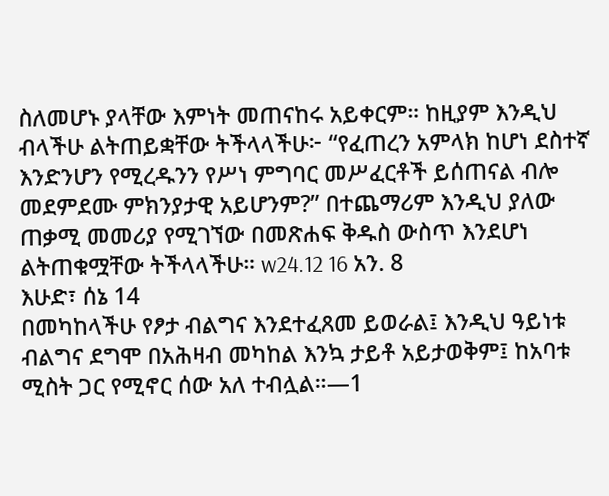ስለመሆኑ ያላቸው እምነት መጠናከሩ አይቀርም። ከዚያም እንዲህ ብላችሁ ልትጠይቋቸው ትችላላችሁ፦ “የፈጠረን አምላክ ከሆነ ደስተኛ እንድንሆን የሚረዱንን የሥነ ምግባር መሥፈርቶች ይሰጠናል ብሎ መደምደሙ ምክንያታዊ አይሆንም?” በተጨማሪም እንዲህ ያለው ጠቃሚ መመሪያ የሚገኘው በመጽሐፍ ቅዱስ ውስጥ እንደሆነ ልትጠቁሟቸው ትችላላችሁ። w24.12 16 አን. 8
እሁድ፣ ሰኔ 14
በመካከላችሁ የፆታ ብልግና እንደተፈጸመ ይወራል፤ እንዲህ ዓይነቱ ብልግና ደግሞ በአሕዛብ መካከል እንኳ ታይቶ አይታወቅም፤ ከአባቱ ሚስት ጋር የሚኖር ሰው አለ ተብሏል።—1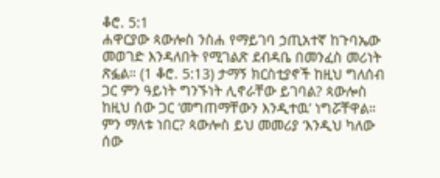ቆሮ. 5:1
ሐዋርያው ጳውሎስ ንስሐ የማይገባ ኃጢአተኛ ከጉባኤው መወገድ እንዳለበት የሚገልጽ ደብዳቤ በመንፈስ መሪነት ጽፏል። (1 ቆሮ. 5:13) ታማኝ ክርስቲያኖች ከዚህ ግለሰብ ጋር ምን ዓይነት ግንኙነት ሊኖራቸው ይገባል? ጳውሎስ ከዚህ ሰው ጋር ‘መግጠማቸውን እንዲተዉ’ ነግሯቸዋል። ምን ማለቱ ነበር? ጳውሎስ ይህ መመሪያ ‘እንዲህ ካለው ሰው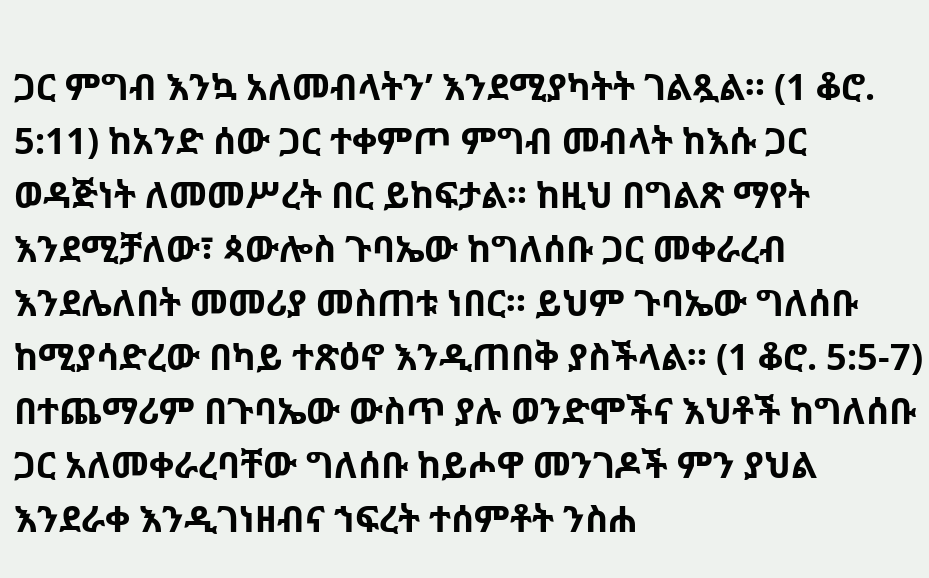ጋር ምግብ እንኳ አለመብላትን’ እንደሚያካትት ገልጿል። (1 ቆሮ. 5:11) ከአንድ ሰው ጋር ተቀምጦ ምግብ መብላት ከእሱ ጋር ወዳጅነት ለመመሥረት በር ይከፍታል። ከዚህ በግልጽ ማየት እንደሚቻለው፣ ጳውሎስ ጉባኤው ከግለሰቡ ጋር መቀራረብ እንደሌለበት መመሪያ መስጠቱ ነበር። ይህም ጉባኤው ግለሰቡ ከሚያሳድረው በካይ ተጽዕኖ እንዲጠበቅ ያስችላል። (1 ቆሮ. 5:5-7) በተጨማሪም በጉባኤው ውስጥ ያሉ ወንድሞችና እህቶች ከግለሰቡ ጋር አለመቀራረባቸው ግለሰቡ ከይሖዋ መንገዶች ምን ያህል እንደራቀ እንዲገነዘብና ኀፍረት ተሰምቶት ንስሐ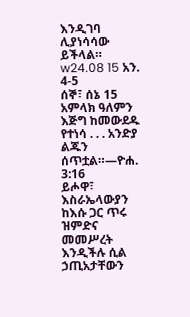እንዲገባ ሊያነሳሳው ይችላል። w24.08 15 አን. 4-5
ሰኞ፣ ሰኔ 15
አምላክ ዓለምን እጅግ ከመውደዱ የተነሳ . . . አንድያ ልጁን ሰጥቷል።—ዮሐ. 3:16
ይሖዋ፣ እስራኤላውያን ከእሱ ጋር ጥሩ ዝምድና መመሥረት እንዲችሉ ሲል ኃጢአታቸውን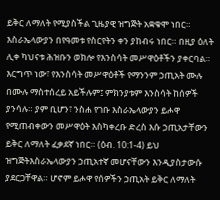ይቅር ለማለት የሚያስችል ጊዜያዊ ዝግጅት አቋቁሞ ነበር። እስራኤላውያን በየዓመቱ የስርየትን ቀን ያከብሩ ነበር። በዚያ ዕለት ሊቀ ካህናቱ ሕዝቡን ወክሎ የእንስሳት መሥዋዕቶችን ያቀርባል። እርግጥ ነው፣ የእንስሳት መሥዋዕቶች የማንንም ኃጢአት ሙሉ በሙሉ ማስተሰረይ አይችሉም፤ ምክንያቱም እንስሳት ከሰዎች ያንሳሉ። ያም ቢሆን፣ ንስሐ የገቡ እስራኤላውያን ይሖዋ የሚጠብቀውን መሥዋዕት እስካቀረቡ ድረስ እሱ ኃጢአታቸውን ይቅር ለማለት ፈቃደኛ ነበር። (ዕብ. 10:1-4) ይህ ዝግጅትእስራኤላውያን ኃጢአተኛ መሆናቸውን እንዲያስታውሱ ያደርጋቸዋል። ሆኖም ይሖዋ የሰዎችን ኃጢአት ይቅር ለማለት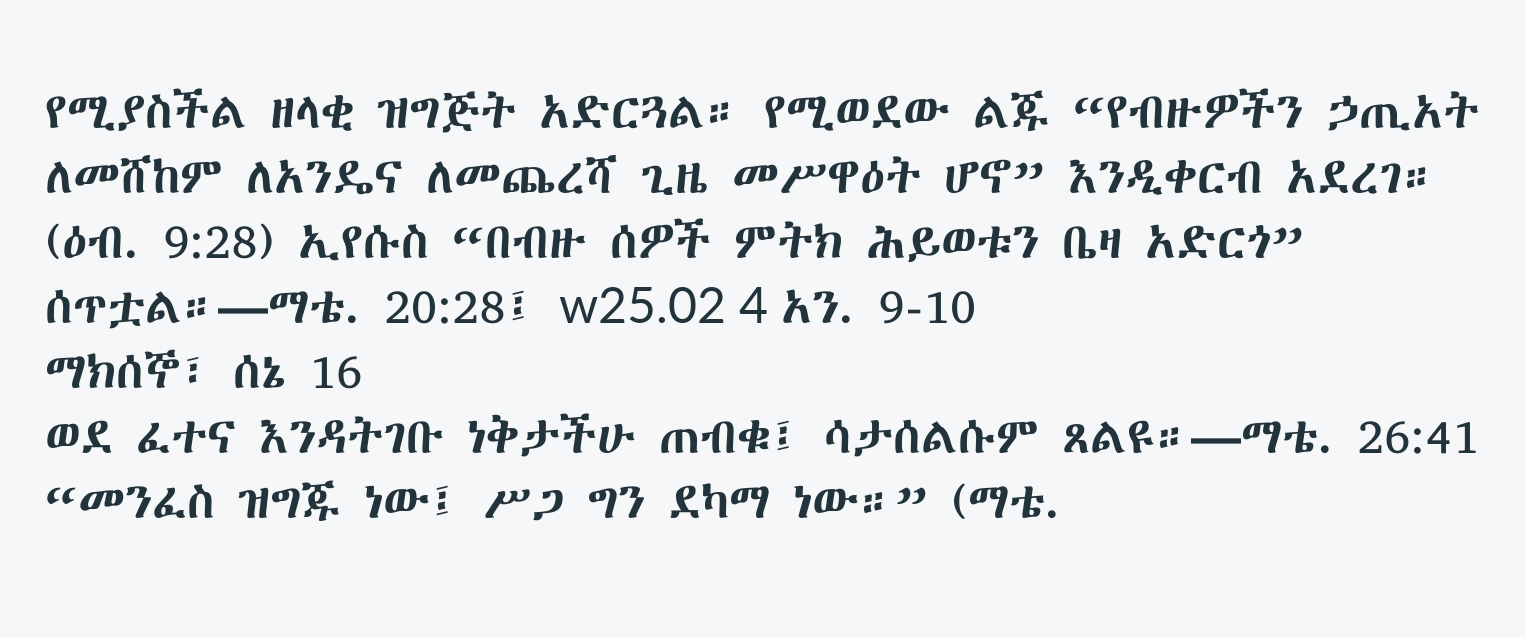የሚያስችል ዘላቂ ዝግጅት አድርጓል። የሚወደው ልጁ “የብዙዎችን ኃጢአት ለመሸከም ለአንዴና ለመጨረሻ ጊዜ መሥዋዕት ሆኖ” እንዲቀርብ አደረገ። (ዕብ. 9:28) ኢየሱስ “በብዙ ሰዎች ምትክ ሕይወቱን ቤዛ አድርጎ” ሰጥቷል።—ማቴ. 20:28፤ w25.02 4 አን. 9-10
ማክሰኞ፣ ሰኔ 16
ወደ ፈተና እንዳትገቡ ነቅታችሁ ጠብቁ፤ ሳታሰልሱም ጸልዩ።—ማቴ. 26:41
“መንፈስ ዝግጁ ነው፤ ሥጋ ግን ደካማ ነው።” (ማቴ.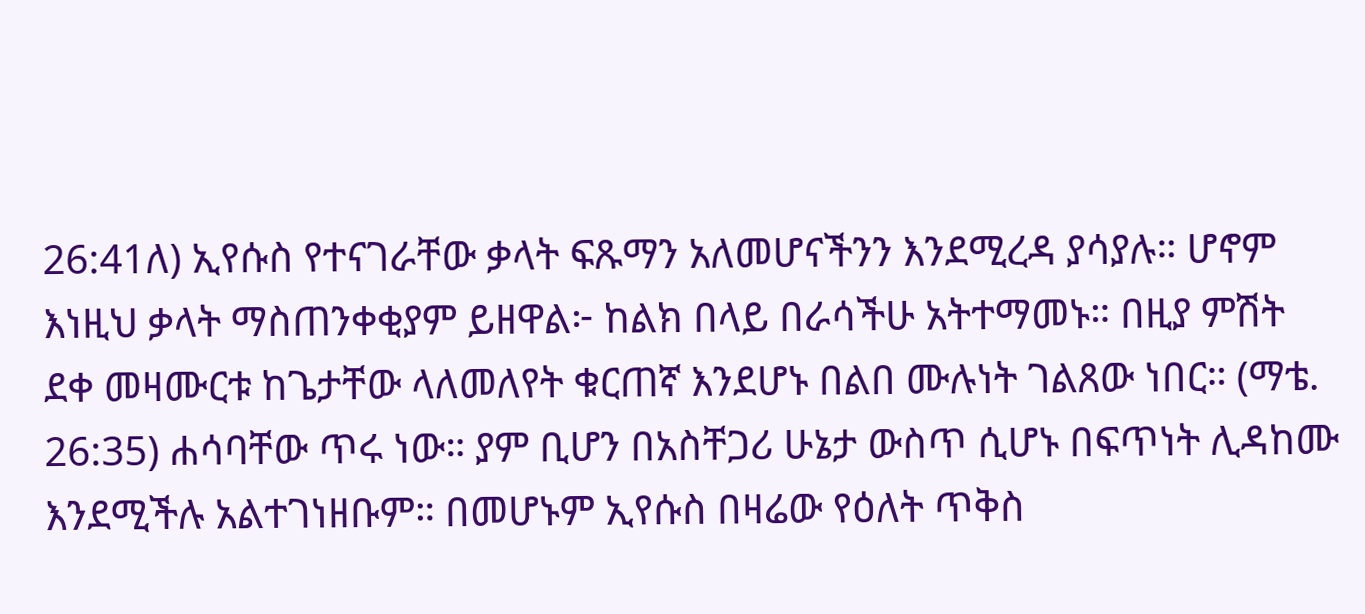26:41ለ) ኢየሱስ የተናገራቸው ቃላት ፍጹማን አለመሆናችንን እንደሚረዳ ያሳያሉ። ሆኖም እነዚህ ቃላት ማስጠንቀቂያም ይዘዋል፦ ከልክ በላይ በራሳችሁ አትተማመኑ። በዚያ ምሽት ደቀ መዛሙርቱ ከጌታቸው ላለመለየት ቁርጠኛ እንደሆኑ በልበ ሙሉነት ገልጸው ነበር። (ማቴ. 26:35) ሐሳባቸው ጥሩ ነው። ያም ቢሆን በአስቸጋሪ ሁኔታ ውስጥ ሲሆኑ በፍጥነት ሊዳከሙ እንደሚችሉ አልተገነዘቡም። በመሆኑም ኢየሱስ በዛሬው የዕለት ጥቅስ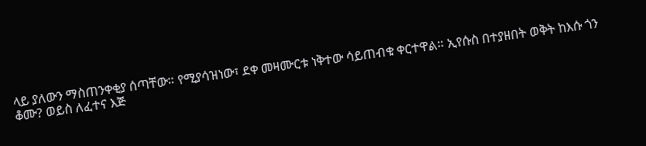ላይ ያለውን ማስጠንቀቂያ ሰጣቸው። የሚያሳዝነው፣ ደቀ መዛሙርቱ ነቅተው ሳይጠብቁ ቀርተዋል። ኢየሱስ በተያዘበት ወቅት ከእሱ ጎን ቆሙ? ወይስ ለፈተና እጅ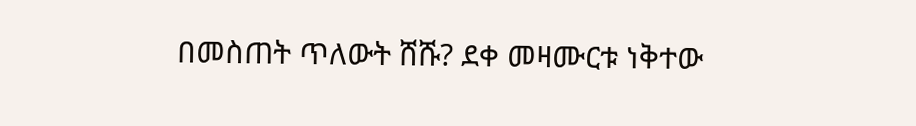በመስጠት ጥለውት ሸሹ? ደቀ መዛሙርቱ ነቅተው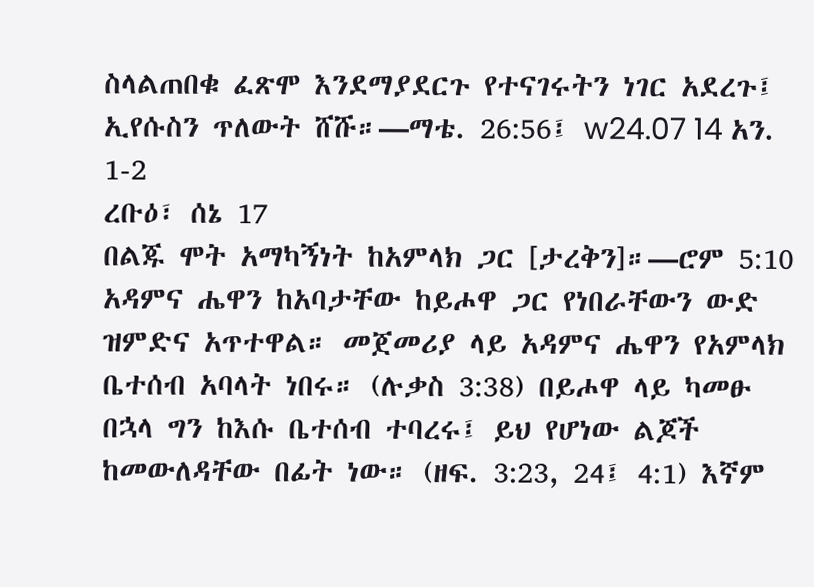ስላልጠበቁ ፈጽሞ እንደማያደርጉ የተናገሩትን ነገር አደረጉ፤ ኢየሱስን ጥለውት ሸሹ።—ማቴ. 26:56፤ w24.07 14 አን. 1-2
ረቡዕ፣ ሰኔ 17
በልጁ ሞት አማካኝነት ከአምላክ ጋር [ታረቅን]።—ሮም 5:10
አዳምና ሔዋን ከአባታቸው ከይሖዋ ጋር የነበራቸውን ውድ ዝምድና አጥተዋል። መጀመሪያ ላይ አዳምና ሔዋን የአምላክ ቤተሰብ አባላት ነበሩ። (ሉቃስ 3:38) በይሖዋ ላይ ካመፁ በኋላ ግን ከእሱ ቤተሰብ ተባረሩ፤ ይህ የሆነው ልጆች ከመውለዳቸው በፊት ነው። (ዘፍ. 3:23, 24፤ 4:1) እኛም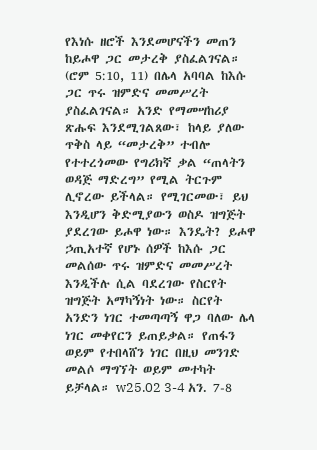የእነሱ ዘሮች እንደመሆናችን መጠን ከይሖዋ ጋር መታረቅ ያስፈልገናል። (ሮም 5:10, 11) በሌላ አባባል ከእሱ ጋር ጥሩ ዝምድና መመሥረት ያስፈልገናል። አንድ የማመሣከሪያ ጽሑፍ እንደሚገልጸው፣ ከላይ ያለው ጥቅስ ላይ “መታረቅ” ተብሎ የተተረጎመው የግሪክኛ ቃል “ጠላትን ወዳጅ ማድረግ” የሚል ትርጉም ሊኖረው ይችላል። የሚገርመው፣ ይህ እንዲሆን ቅድሚያውን ወስዶ ዝግጅት ያደረገው ይሖዋ ነው። እንዴት? ይሖዋ ኃጢአተኛ የሆኑ ሰዎች ከእሱ ጋር መልሰው ጥሩ ዝምድና መመሥረት እንዲችሉ ሲል ባደረገው የስርየት ዝግጅት አማካኝነት ነው። ስርየት አንድን ነገር ተመጣጣኝ ዋጋ ባለው ሌላ ነገር መቀየርን ይጠይቃል። የጠፋን ወይም የተበላሸን ነገር በዚህ መንገድ መልሶ ማግኘት ወይም መተካት ይቻላል። w25.02 3-4 አን. 7-8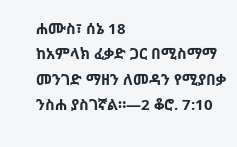ሐሙስ፣ ሰኔ 18
ከአምላክ ፈቃድ ጋር በሚስማማ መንገድ ማዘን ለመዳን የሚያበቃ ንስሐ ያስገኛል።—2 ቆሮ. 7:10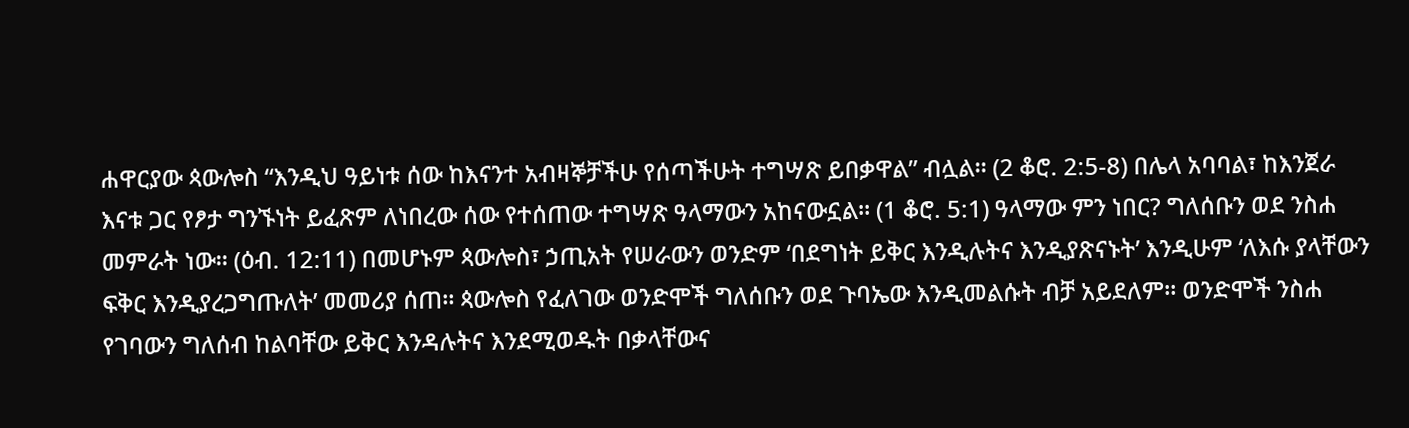ሐዋርያው ጳውሎስ “እንዲህ ዓይነቱ ሰው ከእናንተ አብዛኞቻችሁ የሰጣችሁት ተግሣጽ ይበቃዋል” ብሏል። (2 ቆሮ. 2:5-8) በሌላ አባባል፣ ከእንጀራ እናቱ ጋር የፆታ ግንኙነት ይፈጽም ለነበረው ሰው የተሰጠው ተግሣጽ ዓላማውን አከናውኗል። (1 ቆሮ. 5:1) ዓላማው ምን ነበር? ግለሰቡን ወደ ንስሐ መምራት ነው። (ዕብ. 12:11) በመሆኑም ጳውሎስ፣ ኃጢአት የሠራውን ወንድም ‘በደግነት ይቅር እንዲሉትና እንዲያጽናኑት’ እንዲሁም ‘ለእሱ ያላቸውን ፍቅር እንዲያረጋግጡለት’ መመሪያ ሰጠ። ጳውሎስ የፈለገው ወንድሞች ግለሰቡን ወደ ጉባኤው እንዲመልሱት ብቻ አይደለም። ወንድሞች ንስሐ የገባውን ግለሰብ ከልባቸው ይቅር እንዳሉትና እንደሚወዱት በቃላቸውና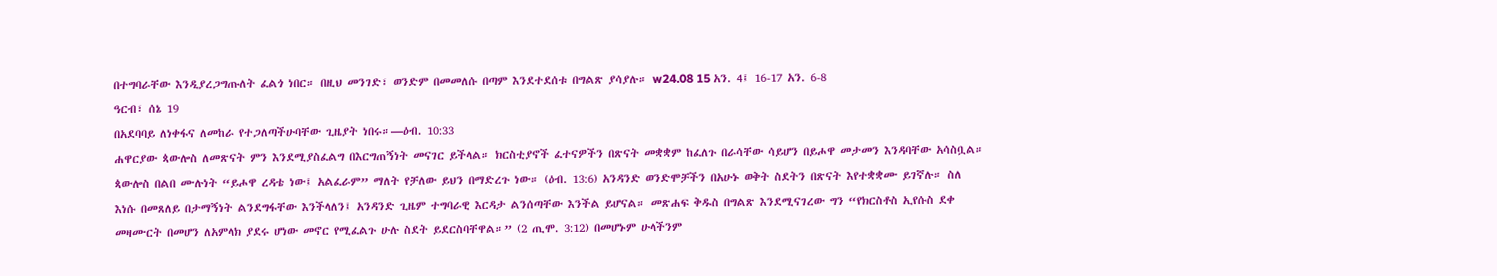በተግባራቸው እንዲያረጋግጡለት ፈልጎ ነበር። በዚህ መንገድ፣ ወንድም በመመለሱ በጣም እንደተደሰቱ በግልጽ ያሳያሉ። w24.08 15 አን. 4፤ 16-17 አን. 6-8
ዓርብ፣ ሰኔ 19
በአደባባይ ለነቀፋና ለመከራ የተጋለጣችሁባቸው ጊዜያት ነበሩ።—ዕብ. 10:33
ሐዋርያው ጳውሎስ ለመጽናት ምን እንደሚያስፈልግ በእርግጠኝነት መናገር ይችላል። ክርስቲያኖች ፈተናዎችን በጽናት መቋቋም ከፈለጉ በራሳቸው ሳይሆን በይሖዋ መታመን እንዳባቸው አሳስቧል። ጳውሎስ በልበ ሙሉነት “ይሖዋ ረዳቴ ነው፤ አልፈራም” ማለት የቻለው ይህን በማድረጉ ነው። (ዕብ. 13:6) አንዳንድ ወንድሞቻችን በአሁኑ ወቅት ስደትን በጽናት እየተቋቋሙ ይገኛሉ። ስለ እነሱ በመጸለይ በታማኝነት ልንደግፋቸው እንችላለን፤ አንዳንድ ጊዜም ተግባራዊ እርዳታ ልንሰጣቸው እንችል ይሆናል። መጽሐፍ ቅዱስ በግልጽ እንደሚናገረው ግን “የክርስቶስ ኢየሱስ ደቀ መዛሙርት በመሆን ለአምላክ ያደሩ ሆነው መኖር የሚፈልጉ ሁሉ ስደት ይደርስባቸዋል።” (2 ጢሞ. 3:12) በመሆኑም ሁላችንም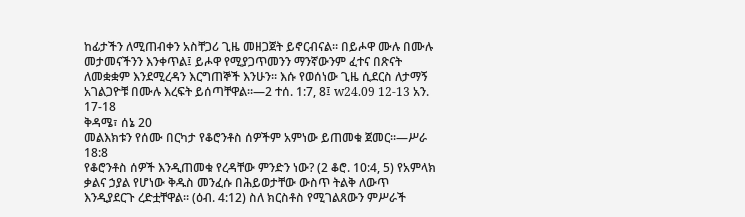ከፊታችን ለሚጠብቀን አስቸጋሪ ጊዜ መዘጋጀት ይኖርብናል። በይሖዋ ሙሉ በሙሉ መታመናችንን እንቀጥል፤ ይሖዋ የሚያጋጥመንን ማንኛውንም ፈተና በጽናት ለመቋቋም እንደሚረዳን እርግጠኞች እንሁን። እሱ የወሰነው ጊዜ ሲደርስ ለታማኝ አገልጋዮቹ በሙሉ እረፍት ይሰጣቸዋል።—2 ተሰ. 1:7, 8፤ w24.09 12-13 አን. 17-18
ቅዳሜ፣ ሰኔ 20
መልእክቱን የሰሙ በርካታ የቆሮንቶስ ሰዎችም አምነው ይጠመቁ ጀመር።—ሥራ 18:8
የቆሮንቶስ ሰዎች እንዲጠመቁ የረዳቸው ምንድን ነው? (2 ቆሮ. 10:4, 5) የአምላክ ቃልና ኃያል የሆነው ቅዱስ መንፈሱ በሕይወታቸው ውስጥ ትልቅ ለውጥ እንዲያደርጉ ረድቷቸዋል። (ዕብ. 4:12) ስለ ክርስቶስ የሚገልጸውን ምሥራች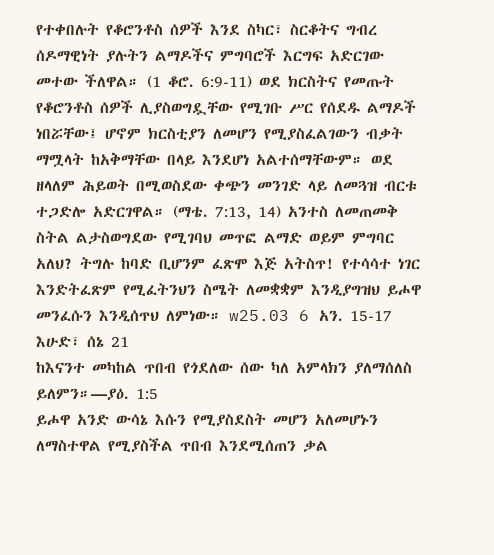የተቀበሉት የቆሮንቶስ ሰዎች እንደ ስካር፣ ስርቆትና ግብረ ሰዶማዊነት ያሉትን ልማዶችና ምግባሮች እርግፍ አድርገው መተው ችለዋል። (1 ቆሮ. 6:9-11) ወደ ክርስትና የመጡት የቆሮንቶስ ሰዎች ሊያስወግዷቸው የሚገቡ ሥር የሰደዱ ልማዶች ነበሯቸው፤ ሆኖም ክርስቲያን ለመሆን የሚያስፈልገውን ብቃት ማሟላት ከአቅማቸው በላይ እንደሆነ አልተሰማቸውም። ወደ ዘላለም ሕይወት በሚወስደው ቀጭን መንገድ ላይ ለመጓዝ ብርቱ ተጋድሎ አድርገዋል። (ማቴ. 7:13, 14) አንተስ ለመጠመቅ ስትል ልታስወግደው የሚገባህ መጥፎ ልማድ ወይም ምግባር አለህ? ትግሉ ከባድ ቢሆንም ፈጽሞ እጅ አትስጥ! የተሳሳተ ነገር እንድትፈጽም የሚፈትንህን ስሜት ለመቋቋም እንዲያግዝህ ይሖዋ መንፈሱን እንዲሰጥህ ለምነው። w25.03 6 አን. 15-17
እሁድ፣ ሰኔ 21
ከእናንተ መካከል ጥበብ የጎደለው ሰው ካለ አምላክን ያለማሰለስ ይለምን።—ያዕ. 1:5
ይሖዋ አንድ ውሳኔ እሱን የሚያስደስት መሆን አለመሆኑን ለማስተዋል የሚያስችል ጥበብ እንደሚሰጠን ቃል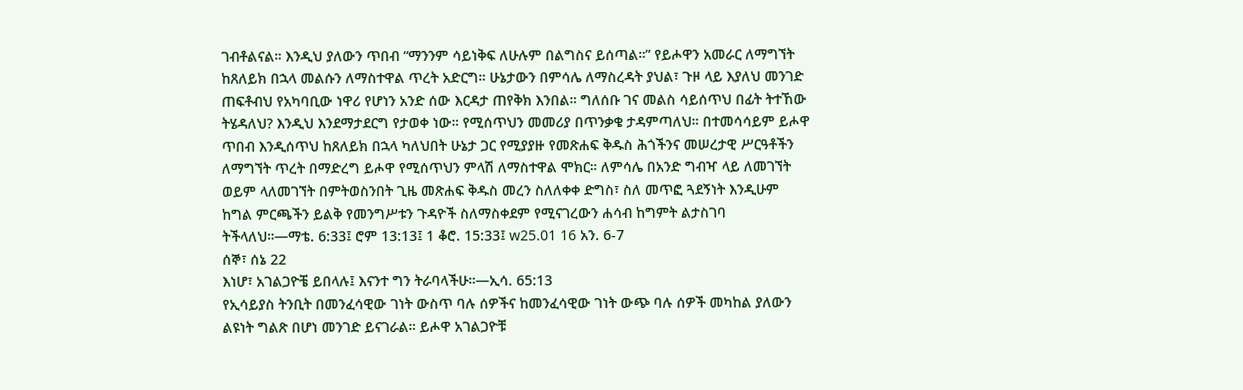ገብቶልናል። እንዲህ ያለውን ጥበብ “ማንንም ሳይነቅፍ ለሁሉም በልግስና ይሰጣል።” የይሖዋን አመራር ለማግኘት ከጸለይክ በኋላ መልሱን ለማስተዋል ጥረት አድርግ። ሁኔታውን በምሳሌ ለማስረዳት ያህል፣ ጉዞ ላይ እያለህ መንገድ ጠፍቶብህ የአካባቢው ነዋሪ የሆነን አንድ ሰው እርዳታ ጠየቅክ እንበል። ግለሰቡ ገና መልስ ሳይሰጥህ በፊት ትተኸው ትሄዳለህ? እንዲህ እንደማታደርግ የታወቀ ነው። የሚሰጥህን መመሪያ በጥንቃቄ ታዳምጣለህ። በተመሳሳይም ይሖዋ ጥበብ እንዲሰጥህ ከጸለይክ በኋላ ካለህበት ሁኔታ ጋር የሚያያዙ የመጽሐፍ ቅዱስ ሕጎችንና መሠረታዊ ሥርዓቶችን ለማግኘት ጥረት በማድረግ ይሖዋ የሚሰጥህን ምላሽ ለማስተዋል ሞክር። ለምሳሌ በአንድ ግብዣ ላይ ለመገኘት ወይም ላለመገኘት በምትወስንበት ጊዜ መጽሐፍ ቅዱስ መረን ስለለቀቀ ድግስ፣ ስለ መጥፎ ጓደኝነት እንዲሁም ከግል ምርጫችን ይልቅ የመንግሥቱን ጉዳዮች ስለማስቀደም የሚናገረውን ሐሳብ ከግምት ልታስገባ ትችላለህ።—ማቴ. 6:33፤ ሮም 13:13፤ 1 ቆሮ. 15:33፤ w25.01 16 አን. 6-7
ሰኞ፣ ሰኔ 22
እነሆ፣ አገልጋዮቼ ይበላሉ፤ እናንተ ግን ትራባላችሁ።—ኢሳ. 65:13
የኢሳይያስ ትንቢት በመንፈሳዊው ገነት ውስጥ ባሉ ሰዎችና ከመንፈሳዊው ገነት ውጭ ባሉ ሰዎች መካከል ያለውን ልዩነት ግልጽ በሆነ መንገድ ይናገራል። ይሖዋ አገልጋዮቹ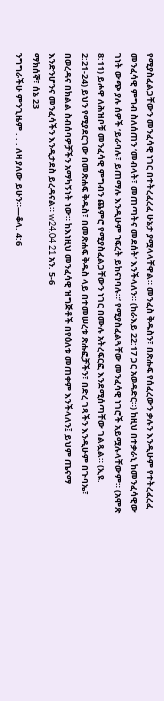የሚያስፈልጋቸውን መንፈሳዊ ነገር በተትረፈረፈ ሁኔታ ያሟላላቸዋል። መንፈስ ቅዱስን፣ በጽሑፍ የሰፈረውን ቃሉን እንዲሁም የተትረፈረፈ መንፈሳዊ ምግብ ስለሰጠን ‘መብላት፣ መጠጣትና መደሰት’ እንችላለን። (ከራእይ 22:17 ጋር አወዳድር።) ከዚህ በተቃራኒ ከመንፈሳዊው ገነት ውጭ ያሉ ሰዎች ‘ይራባሉ፣ ይጠማሉ እንዲሁም ኀፍረት ይከናነባሉ።’ የሚያስፈልጓቸው መንፈሳዊ ነገሮች አይሟሉላቸውም። (አሞጽ 8:11) ይሖዋ ለሕዝቦቹ መንፈሳዊ ምግብን ጨምሮ የሚያስፈልጋቸውን ነገር በሙሉ አትረፍርፎ እንደሚሰጣቸው ገልጿል። (ኢዩ. 2:21-24) ይህን የሚያደርገው በመጽሐፍ ቅዱስ፣ በመጽሐፍ ቅዱስ ላይ በተመሠረቱ ጽሑፎቻችን፣ በድረ ገጻችን እንዲሁም በጉባኤ፣ በወረዳና በክልል ስብሰባዎቻችን አማካኝነት ነው። ከእነዚህ መንፈሳዊ ዝግጅቶች በየዕለቱ መጠቀም እንችላለን፤ ይህም ጤናማ እንድንሆንና መንፈሳችን እንዲታደስ ይረዳናል። w24.04 21 አን. 5-6
ማክሰኞ፣ ሰኔ 23
ንግግራችሁ ምንጊዜም . . . ለዛ ያለው ይሁን።—ቆላ. 4:6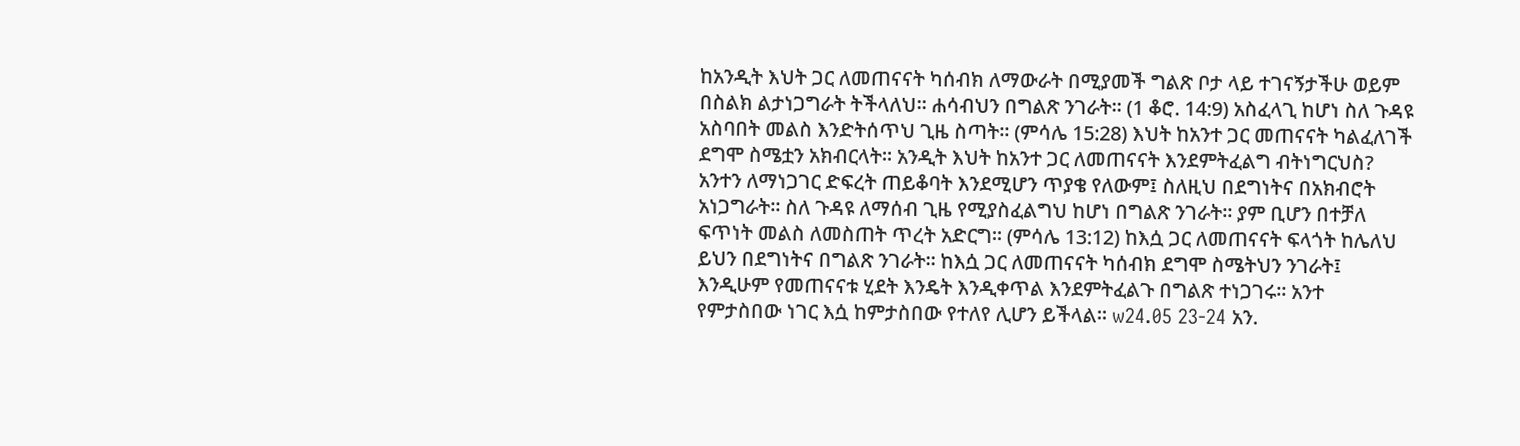ከአንዲት እህት ጋር ለመጠናናት ካሰብክ ለማውራት በሚያመች ግልጽ ቦታ ላይ ተገናኝታችሁ ወይም በስልክ ልታነጋግራት ትችላለህ። ሐሳብህን በግልጽ ንገራት። (1 ቆሮ. 14:9) አስፈላጊ ከሆነ ስለ ጉዳዩ አስባበት መልስ እንድትሰጥህ ጊዜ ስጣት። (ምሳሌ 15:28) እህት ከአንተ ጋር መጠናናት ካልፈለገች ደግሞ ስሜቷን አክብርላት። አንዲት እህት ከአንተ ጋር ለመጠናናት እንደምትፈልግ ብትነግርህስ? አንተን ለማነጋገር ድፍረት ጠይቆባት እንደሚሆን ጥያቄ የለውም፤ ስለዚህ በደግነትና በአክብሮት አነጋግራት። ስለ ጉዳዩ ለማሰብ ጊዜ የሚያስፈልግህ ከሆነ በግልጽ ንገራት። ያም ቢሆን በተቻለ ፍጥነት መልስ ለመስጠት ጥረት አድርግ። (ምሳሌ 13:12) ከእሷ ጋር ለመጠናናት ፍላጎት ከሌለህ ይህን በደግነትና በግልጽ ንገራት። ከእሷ ጋር ለመጠናናት ካሰብክ ደግሞ ስሜትህን ንገራት፤ እንዲሁም የመጠናናቱ ሂደት እንዴት እንዲቀጥል እንደምትፈልጉ በግልጽ ተነጋገሩ። አንተ የምታስበው ነገር እሷ ከምታስበው የተለየ ሊሆን ይችላል። w24.05 23-24 አን.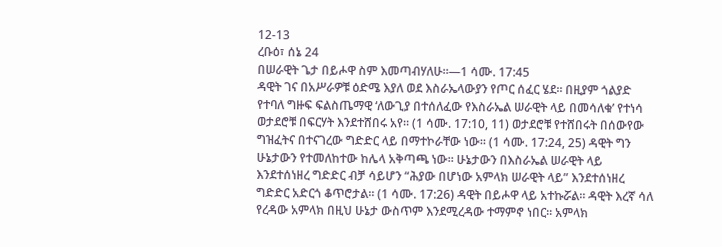12-13
ረቡዕ፣ ሰኔ 24
በሠራዊት ጌታ በይሖዋ ስም እመጣብሃለሁ።—1 ሳሙ. 17:45
ዳዊት ገና በአሥራዎቹ ዕድሜ እያለ ወደ እስራኤላውያን የጦር ሰፈር ሄደ። በዚያም ጎልያድ የተባለ ግዙፍ ፍልስጤማዊ ‘ለውጊያ በተሰለፈው የእስራኤል ሠራዊት ላይ በመሳለቁ’ የተነሳ ወታደሮቹ በፍርሃት እንደተሸበሩ አየ። (1 ሳሙ. 17:10, 11) ወታደሮቹ የተሸበሩት በሰውየው ግዝፈትና በተናገረው ግድድር ላይ በማተኮራቸው ነው። (1 ሳሙ. 17:24, 25) ዳዊት ግን ሁኔታውን የተመለከተው ከሌላ አቅጣጫ ነው። ሁኔታውን በእስራኤል ሠራዊት ላይ እንደተሰነዘረ ግድድር ብቻ ሳይሆን “ሕያው በሆነው አምላክ ሠራዊት ላይ” እንደተሰነዘረ ግድድር አድርጎ ቆጥሮታል። (1 ሳሙ. 17:26) ዳዊት በይሖዋ ላይ አተኩሯል። ዳዊት እረኛ ሳለ የረዳው አምላክ በዚህ ሁኔታ ውስጥም እንደሚረዳው ተማምኖ ነበር። አምላክ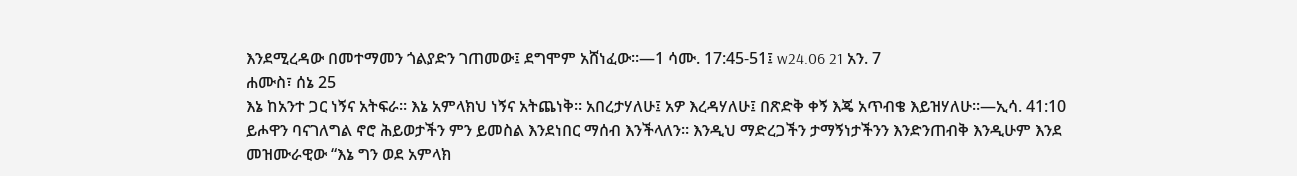እንደሚረዳው በመተማመን ጎልያድን ገጠመው፤ ደግሞም አሸነፈው።—1 ሳሙ. 17:45-51፤ w24.06 21 አን. 7
ሐሙስ፣ ሰኔ 25
እኔ ከአንተ ጋር ነኝና አትፍራ። እኔ አምላክህ ነኝና አትጨነቅ። አበረታሃለሁ፤ አዎ እረዳሃለሁ፤ በጽድቅ ቀኝ እጄ አጥብቄ እይዝሃለሁ።—ኢሳ. 41:10
ይሖዋን ባናገለግል ኖሮ ሕይወታችን ምን ይመስል እንደነበር ማሰብ እንችላለን። እንዲህ ማድረጋችን ታማኝነታችንን እንድንጠብቅ እንዲሁም እንደ መዝሙራዊው “እኔ ግን ወደ አምላክ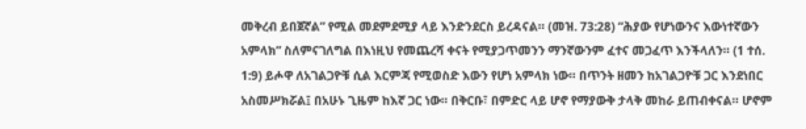መቅረብ ይበጀኛል” የሚል መደምደሚያ ላይ እንድንደርስ ይረዳናል። (መዝ. 73:28) “ሕያው የሆነውንና እውነተኛውን አምላክ” ስለምናገለግል በእነዚህ የመጨረሻ ቀናት የሚያጋጥመንን ማንኛውንም ፈተና መጋፈጥ እንችላለን። (1 ተሰ. 1:9) ይሖዋ ለአገልጋዮቹ ሲል እርምጃ የሚወስድ እውን የሆነ አምላክ ነው። በጥንት ዘመን ከአገልጋዮቹ ጋር እንደነበር አስመሥክሯል፤ በአሁኑ ጊዜም ከእኛ ጋር ነው። በቅርቡ፣ በምድር ላይ ሆኖ የማያውቅ ታላቅ መከራ ይጠብቀናል። ሆኖም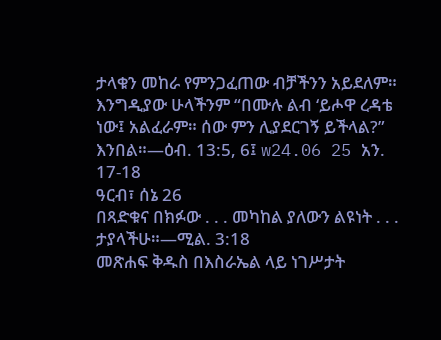ታላቁን መከራ የምንጋፈጠው ብቻችንን አይደለም። እንግዲያው ሁላችንም “በሙሉ ልብ ‘ይሖዋ ረዳቴ ነው፤ አልፈራም። ሰው ምን ሊያደርገኝ ይችላል?” እንበል።—ዕብ. 13:5, 6፤ w24.06 25 አን. 17-18
ዓርብ፣ ሰኔ 26
በጻድቁና በክፉው . . . መካከል ያለውን ልዩነት . . . ታያላችሁ።—ሚል. 3:18
መጽሐፍ ቅዱስ በእስራኤል ላይ ነገሥታት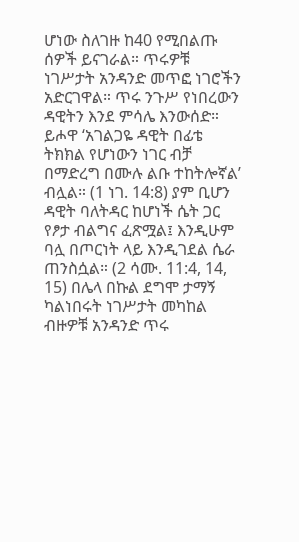ሆነው ስለገዙ ከ40 የሚበልጡ ሰዎች ይናገራል። ጥሩዎቹ ነገሥታት አንዳንድ መጥፎ ነገሮችን አድርገዋል። ጥሩ ንጉሥ የነበረውን ዳዊትን እንደ ምሳሌ እንውሰድ። ይሖዋ ‘አገልጋዬ ዳዊት በፊቴ ትክክል የሆነውን ነገር ብቻ በማድረግ በሙሉ ልቡ ተከትሎኛል’ ብሏል። (1 ነገ. 14:8) ያም ቢሆን ዳዊት ባለትዳር ከሆነች ሴት ጋር የፆታ ብልግና ፈጽሟል፤ እንዲሁም ባሏ በጦርነት ላይ እንዲገደል ሴራ ጠንስሷል። (2 ሳሙ. 11:4, 14, 15) በሌላ በኩል ደግሞ ታማኝ ካልነበሩት ነገሥታት መካከል ብዙዎቹ አንዳንድ ጥሩ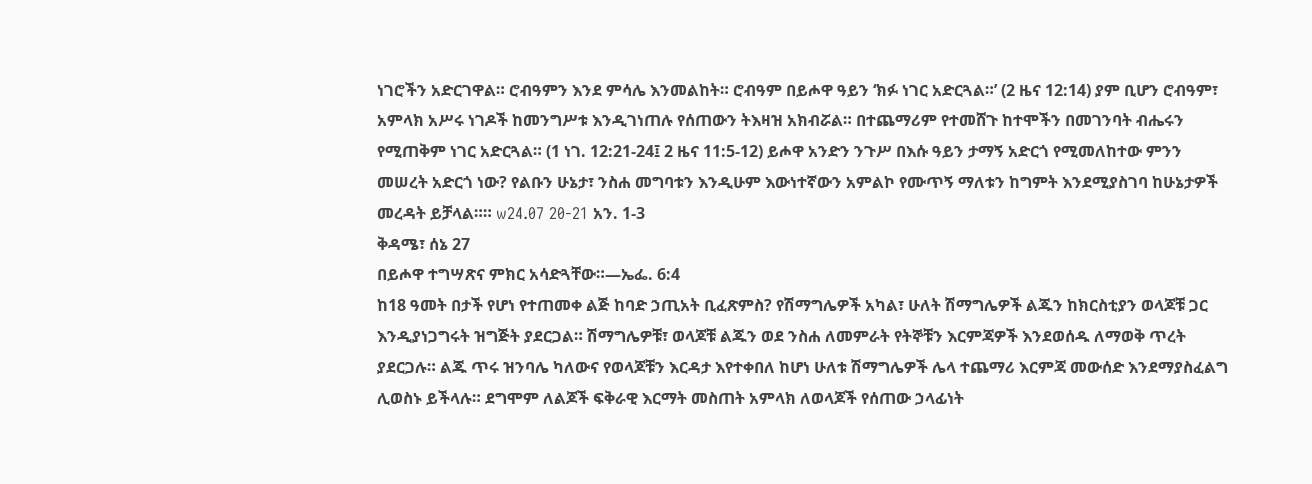ነገሮችን አድርገዋል። ሮብዓምን እንደ ምሳሌ እንመልከት። ሮብዓም በይሖዋ ዓይን ‘ክፉ ነገር አድርጓል።’ (2 ዜና 12:14) ያም ቢሆን ሮብዓም፣ አምላክ አሥሩ ነገዶች ከመንግሥቱ እንዲገነጠሉ የሰጠውን ትእዛዝ አክብሯል። በተጨማሪም የተመሸጉ ከተሞችን በመገንባት ብሔሩን የሚጠቅም ነገር አድርጓል። (1 ነገ. 12:21-24፤ 2 ዜና 11:5-12) ይሖዋ አንድን ንጉሥ በእሱ ዓይን ታማኝ አድርጎ የሚመለከተው ምንን መሠረት አድርጎ ነው? የልቡን ሁኔታ፣ ንስሐ መግባቱን እንዲሁም እውነተኛውን አምልኮ የሙጥኝ ማለቱን ከግምት እንደሚያስገባ ከሁኔታዎች መረዳት ይቻላል።። w24.07 20-21 አን. 1-3
ቅዳሜ፣ ሰኔ 27
በይሖዋ ተግሣጽና ምክር አሳድጓቸው።—ኤፌ. 6:4
ከ18 ዓመት በታች የሆነ የተጠመቀ ልጅ ከባድ ኃጢአት ቢፈጽምስ? የሽማግሌዎች አካል፣ ሁለት ሽማግሌዎች ልጁን ከክርስቲያን ወላጆቹ ጋር እንዲያነጋግሩት ዝግጅት ያደርጋል። ሽማግሌዎቹ፣ ወላጆቹ ልጁን ወደ ንስሐ ለመምራት የትኞቹን እርምጃዎች እንደወሰዱ ለማወቅ ጥረት ያደርጋሉ። ልጁ ጥሩ ዝንባሌ ካለውና የወላጆቹን እርዳታ እየተቀበለ ከሆነ ሁለቱ ሽማግሌዎች ሌላ ተጨማሪ እርምጃ መውሰድ እንደማያስፈልግ ሊወስኑ ይችላሉ። ደግሞም ለልጆች ፍቅራዊ እርማት መስጠት አምላክ ለወላጆች የሰጠው ኃላፊነት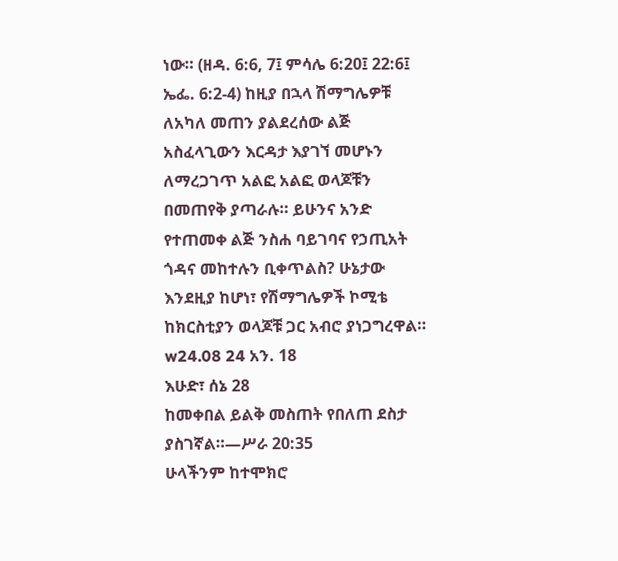ነው። (ዘዳ. 6:6, 7፤ ምሳሌ 6:20፤ 22:6፤ ኤፌ. 6:2-4) ከዚያ በኋላ ሽማግሌዎቹ ለአካለ መጠን ያልደረሰው ልጅ አስፈላጊውን እርዳታ እያገኘ መሆኑን ለማረጋገጥ አልፎ አልፎ ወላጆቹን በመጠየቅ ያጣራሉ። ይሁንና አንድ የተጠመቀ ልጅ ንስሐ ባይገባና የኃጢአት ጎዳና መከተሉን ቢቀጥልስ? ሁኔታው እንደዚያ ከሆነ፣ የሽማግሌዎች ኮሚቴ ከክርስቲያን ወላጆቹ ጋር አብሮ ያነጋግረዋል። w24.08 24 አን. 18
እሁድ፣ ሰኔ 28
ከመቀበል ይልቅ መስጠት የበለጠ ደስታ ያስገኛል።—ሥራ 20:35
ሁላችንም ከተሞክሮ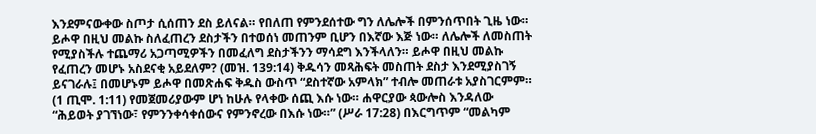እንደምናውቀው ስጦታ ሲሰጠን ደስ ይለናል። የበለጠ የምንደሰተው ግን ለሌሎች በምንሰጥበት ጊዜ ነው። ይሖዋ በዚህ መልኩ ስለፈጠረን ደስታችን በተወሰነ መጠንም ቢሆን በእኛው እጅ ነው። ለሌሎች ለመስጠት የሚያስችሉ ተጨማሪ አጋጣሚዎችን በመፈለግ ደስታችንን ማሳደግ እንችላለን። ይሖዋ በዚህ መልኩ የፈጠረን መሆኑ አስደናቂ አይደለም? (መዝ. 139:14) ቅዱሳን መጻሕፍት መስጠት ደስታ እንደሚያስገኝ ይናገራሉ፤ በመሆኑም ይሖዋ በመጽሐፍ ቅዱስ ውስጥ “ደስተኛው አምላክ” ተብሎ መጠራቱ አያስገርምም። (1 ጢሞ. 1:11) የመጀመሪያውም ሆነ ከሁሉ የላቀው ሰጪ እሱ ነው። ሐዋርያው ጳውሎስ እንዳለው “ሕይወት ያገኘነው፣ የምንንቀሳቀሰውና የምንኖረው በእሱ ነው።” (ሥራ 17:28) በእርግጥም “መልካም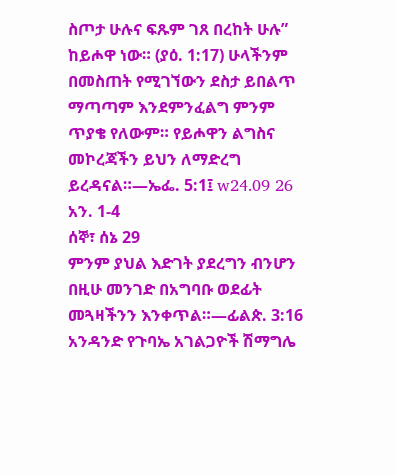ስጦታ ሁሉና ፍጹም ገጸ በረከት ሁሉ” ከይሖዋ ነው። (ያዕ. 1:17) ሁላችንም በመስጠት የሚገኘውን ደስታ ይበልጥ ማጣጣም እንደምንፈልግ ምንም ጥያቄ የለውም። የይሖዋን ልግስና መኮረጃችን ይህን ለማድረግ ይረዳናል።—ኤፌ. 5:1፤ w24.09 26 አን. 1-4
ሰኞ፣ ሰኔ 29
ምንም ያህል እድገት ያደረግን ብንሆን በዚሁ መንገድ በአግባቡ ወደፊት መጓዛችንን እንቀጥል።—ፊልጵ. 3:16
አንዳንድ የጉባኤ አገልጋዮች ሽማግሌ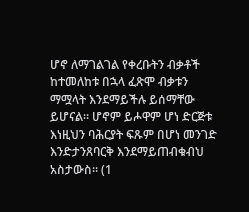ሆኖ ለማገልገል የቀረቡትን ብቃቶች ከተመለከቱ በኋላ ፈጽሞ ብቃቱን ማሟላት እንደማይችሉ ይሰማቸው ይሆናል። ሆኖም ይሖዋም ሆነ ድርጅቱ እነዚህን ባሕርያት ፍጹም በሆነ መንገድ እንድታንጸባርቅ እንደማይጠብቁብህ አስታውስ። (1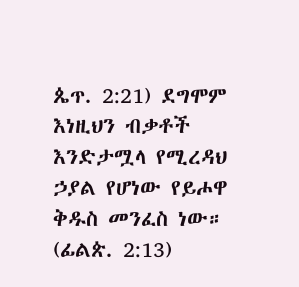ጴጥ. 2:21) ደግሞም እነዚህን ብቃቶች እንድታሟላ የሚረዳህ ኃያል የሆነው የይሖዋ ቅዱስ መንፈስ ነው። (ፊልጵ. 2:13)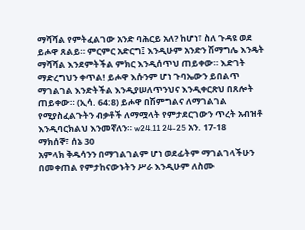ማሻሻል የምትፈልገው አንድ ባሕርይ አለ? ከሆነ፣ ስለ ጉዳዩ ወደ ይሖዋ ጸልይ። ምርምር አድርግ፤ እንዲሁም አንድን ሽማግሌ እንዴት ማሻሻል እንደምትችል ምክር እንዲሰጥህ ጠይቀው። እድገት ማድረግህን ቀጥል! ይሖዋ እሱንም ሆነ ጉባኤውን ይበልጥ ማገልገል እንድትችል እንዲያሠለጥንህና እንዲቀርጽህ በጸሎት ጠይቀው። (ኢሳ. 64:8) ይሖዋ በሽምግልና ለማገልገል የሚያስፈልጉትን ብቃቶች ለማሟላት የምታደርገውን ጥረት አብዝቶ እንዲባርክልህ እንመኛለን። w24.11 24-25 አን. 17-18
ማክሰኞ፣ ሰኔ 30
አምላክ ቅዱሳንን በማገልገልም ሆነ ወደፊትም ማገልገላችሁን በመቀጠል የምታከናውኑትን ሥራ እንዲሁም ለስሙ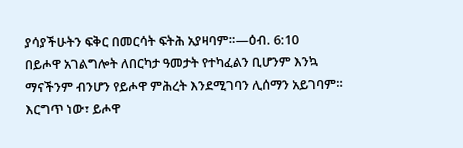ያሳያችሁትን ፍቅር በመርሳት ፍትሕ አያዛባም።—ዕብ. 6:10
በይሖዋ አገልግሎት ለበርካታ ዓመታት የተካፈልን ቢሆንም እንኳ ማናችንም ብንሆን የይሖዋ ምሕረት እንደሚገባን ሊሰማን አይገባም። እርግጥ ነው፣ ይሖዋ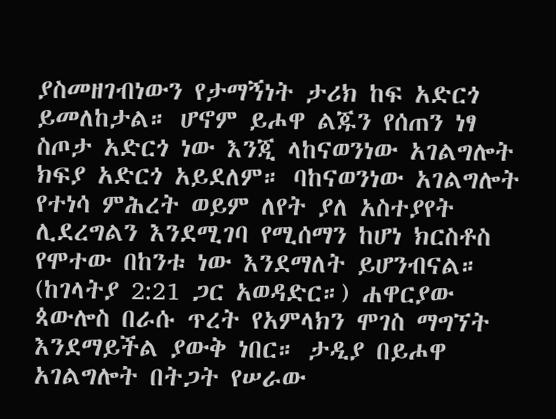ያስመዘገብነውን የታማኝነት ታሪክ ከፍ አድርጎ ይመለከታል። ሆኖም ይሖዋ ልጁን የሰጠን ነፃ ስጦታ አድርጎ ነው እንጂ ላከናወንነው አገልግሎት ክፍያ አድርጎ አይደለም። ባከናወንነው አገልግሎት የተነሳ ምሕረት ወይም ለየት ያለ አስተያየት ሊደረግልን እንደሚገባ የሚሰማን ከሆነ ክርስቶስ የሞተው በከንቱ ነው እንደማለት ይሆንብናል። (ከገላትያ 2:21 ጋር አወዳድር።) ሐዋርያው ጳውሎስ በራሱ ጥረት የአምላክን ሞገስ ማግኘት እንደማይችል ያውቅ ነበር። ታዲያ በይሖዋ አገልግሎት በትጋት የሠራው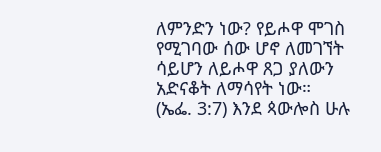ለምንድን ነው? የይሖዋ ሞገስ የሚገባው ሰው ሆኖ ለመገኘት ሳይሆን ለይሖዋ ጸጋ ያለውን አድናቆት ለማሳየት ነው። (ኤፌ. 3:7) እንደ ጳውሎስ ሁሉ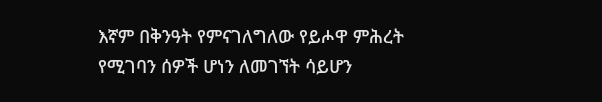እኛም በቅንዓት የምናገለግለው የይሖዋ ምሕረት የሚገባን ሰዎች ሆነን ለመገኘት ሳይሆን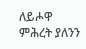ለይሖዋ ምሕረት ያለንን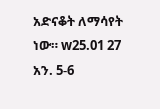አድናቆት ለማሳየት ነው። w25.01 27 አን. 5-6